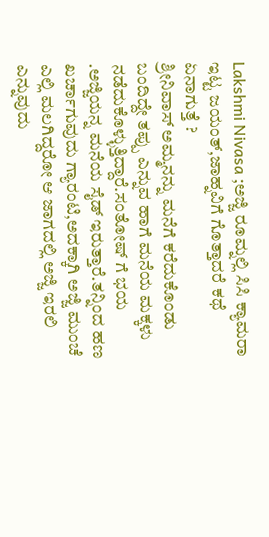Lakshmi Nivasa ;ಅಜ್ಜಿ ರೂಮ್ನಲ್ಲಿ ಸಿಸಿ ಕ್ಯಾಮರಾ ಇಟ್ಟ ಜಯಂತ್,ಜಾಹ್ನವಿಗೆ ಗೊತ್ತಾದರೆ ಕಥೆ ಏನಾಗುತ್ತೆ ?
ಶ್ರೀನಿವಾಸ್ ಅಮ್ಮನನ್ನು ಮನೆಗೆ ಕರೆದುಕೊಂಡು ಬಂದಿದ್ದೇ ತಪ್ಪು ಎನ್ನುವ ಹಾಗೆ ಮನೆಯ ಮಕ್ಕಳು ನಡೆದುಕೊಳ್ಳುತ್ತಿದ್ದಾರೆ.ಸಂತೋಷ್ ಗೆ ಭಯ .ಅಜ್ಜಿಯನ್ನ ಮನೆಯ ಸೈಡ್ ಇರುತ್ತಾರೆ.ತನ್ನಿಂದ ಹಣ ಖರ್ಚಾಗುವುದು ಗ್ಯಾರಂಟಿ,ಅದಕ್ಕಾಗಿ ಅಜ್ಜಿ ಮುಂಚೆ ಎಲ್ಲಿ ಮಲಗಿದ್ದರೋ ಆ ಜಾಗದಲ್ಲಿ ಅಜ್ಜಿ ಇರಲಿ ಎನ್ನುವುದು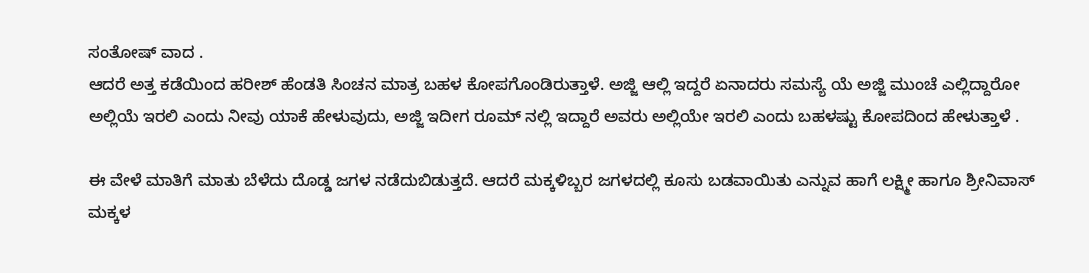ಸಂತೋಷ್ ವಾದ .
ಆದರೆ ಅತ್ತ ಕಡೆಯಿಂದ ಹರೀಶ್ ಹೆಂಡತಿ ಸಿಂಚನ ಮಾತ್ರ ಬಹಳ ಕೋಪಗೊಂಡಿರುತ್ತಾಳೆ. ಅಜ್ಜಿ ಆಲ್ಲಿ ಇದ್ದರೆ ಏನಾದರು ಸಮಸ್ಯೆ ಯೆ ಅಜ್ಜಿ ಮುಂಚೆ ಎಲ್ಲಿದ್ದಾರೋ ಅಲ್ಲಿಯೆ ಇರಲಿ ಎಂದು ನೀವು ಯಾಕೆ ಹೇಳುವುದು, ಅಜ್ಜಿ ಇದೀಗ ರೂಮ್ ನಲ್ಲಿ ಇದ್ದಾರೆ ಅವರು ಅಲ್ಲಿಯೇ ಇರಲಿ ಎಂದು ಬಹಳಷ್ಟು ಕೋಪದಿಂದ ಹೇಳುತ್ತಾಳೆ .

ಈ ವೇಳೆ ಮಾತಿಗೆ ಮಾತು ಬೆಳೆದು ದೊಡ್ಡ ಜಗಳ ನಡೆದುಬಿಡುತ್ತದೆ. ಆದರೆ ಮಕ್ಕಳಿಬ್ಬರ ಜಗಳದಲ್ಲಿ ಕೂಸು ಬಡವಾಯಿತು ಎನ್ನುವ ಹಾಗೆ ಲಕ್ಷ್ಮೀ ಹಾಗೂ ಶ್ರೀನಿವಾಸ್ ಮಕ್ಕಳ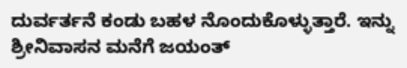ದುರ್ವರ್ತನೆ ಕಂಡು ಬಹಳ ನೊಂದುಕೊಳ್ಳುತ್ತಾರೆ. ಇನ್ನು ಶ್ರೀನಿವಾಸನ ಮನೆಗೆ ಜಯಂತ್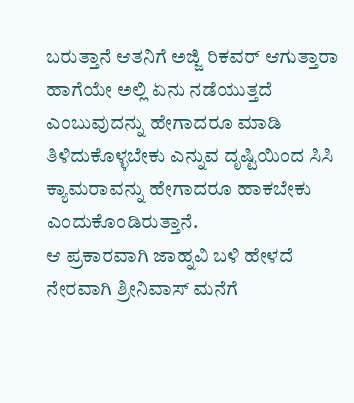ಬರುತ್ತಾನೆ ಆತನಿಗೆ ಅಜ್ಜಿ ರಿಕವರ್ ಆಗುತ್ತಾರಾ ಹಾಗೆಯೇ ಅಲ್ಲಿ ಏನು ನಡೆಯುತ್ತದೆ ಎಂಬುವುದನ್ನು ಹೇಗಾದರೂ ಮಾಡಿ ತಿಳಿದುಕೊಳ್ಳಬೇಕು ಎನ್ನುವ ದೃಷ್ಟಿಯಿಂದ ಸಿಸಿ ಕ್ಯಾಮರಾವನ್ನು ಹೇಗಾದರೂ ಹಾಕಬೇಕು ಎಂದುಕೊಂಡಿರುತ್ತಾನೆ.
ಆ ಪ್ರಕಾರವಾಗಿ ಜಾಹ್ನವಿ ಬಳಿ ಹೇಳದೆ ನೇರವಾಗಿ ಶ್ರೀನಿವಾಸ್ ಮನೆಗೆ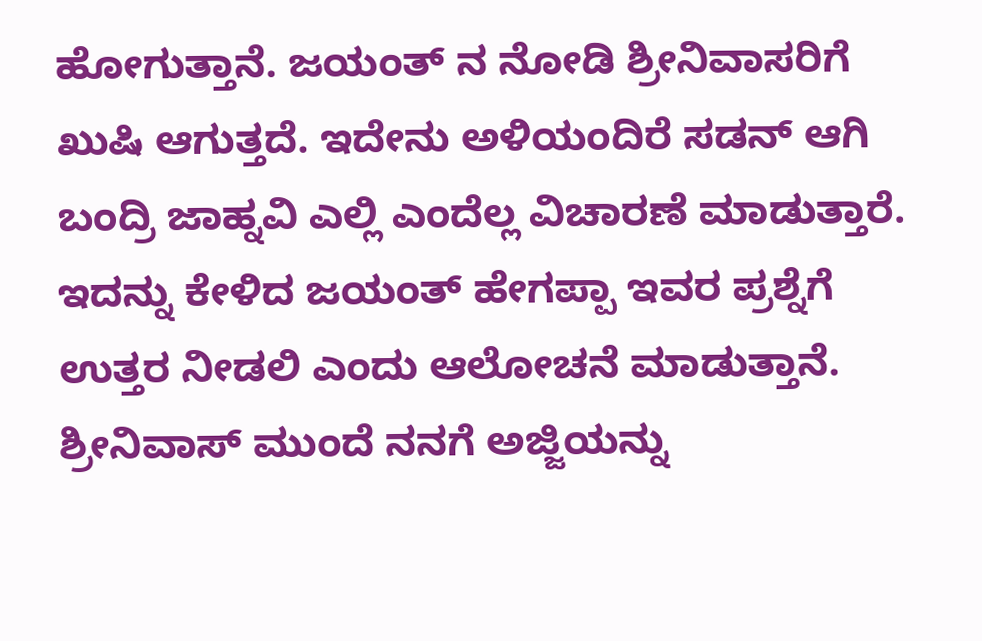ಹೋಗುತ್ತಾನೆ. ಜಯಂತ್ ನ ನೋಡಿ ಶ್ರೀನಿವಾಸರಿಗೆ ಖುಷಿ ಆಗುತ್ತದೆ. ಇದೇನು ಅಳಿಯಂದಿರೆ ಸಡನ್ ಆಗಿ ಬಂದ್ರಿ ಜಾಹ್ನವಿ ಎಲ್ಲಿ ಎಂದೆಲ್ಲ ವಿಚಾರಣೆ ಮಾಡುತ್ತಾರೆ. ಇದನ್ನು ಕೇಳಿದ ಜಯಂತ್ ಹೇಗಪ್ಪಾ ಇವರ ಪ್ರಶ್ನೆಗೆ ಉತ್ತರ ನೀಡಲಿ ಎಂದು ಆಲೋಚನೆ ಮಾಡುತ್ತಾನೆ. ಶ್ರೀನಿವಾಸ್ ಮುಂದೆ ನನಗೆ ಅಜ್ಜಿಯನ್ನು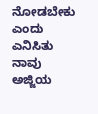ನೋಡಬೇಕು ಎಂದು ಎನಿಸಿತು ನಾವು ಅಜ್ಜಿಯ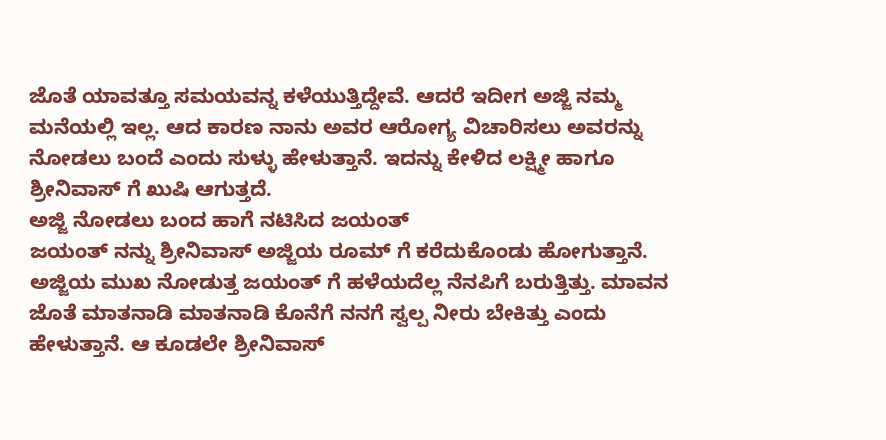ಜೊತೆ ಯಾವತ್ತೂ ಸಮಯವನ್ನ ಕಳೆಯುತ್ತಿದ್ದೇವೆ. ಆದರೆ ಇದೀಗ ಅಜ್ಜಿ ನಮ್ಮ ಮನೆಯಲ್ಲಿ ಇಲ್ಲ. ಆದ ಕಾರಣ ನಾನು ಅವರ ಆರೋಗ್ಯ ವಿಚಾರಿಸಲು ಅವರನ್ನು ನೋಡಲು ಬಂದೆ ಎಂದು ಸುಳ್ಳು ಹೇಳುತ್ತಾನೆ. ಇದನ್ನು ಕೇಳಿದ ಲಕ್ಷ್ಮೀ ಹಾಗೂ ಶ್ರೀನಿವಾಸ್ ಗೆ ಖುಷಿ ಆಗುತ್ತದೆ.
ಅಜ್ಜಿ ನೋಡಲು ಬಂದ ಹಾಗೆ ನಟಿಸಿದ ಜಯಂತ್
ಜಯಂತ್ ನನ್ನು ಶ್ರೀನಿವಾಸ್ ಅಜ್ಜಿಯ ರೂಮ್ ಗೆ ಕರೆದುಕೊಂಡು ಹೋಗುತ್ತಾನೆ. ಅಜ್ಜಿಯ ಮುಖ ನೋಡುತ್ತ ಜಯಂತ್ ಗೆ ಹಳೆಯದೆಲ್ಲ ನೆನಪಿಗೆ ಬರುತ್ತಿತ್ತು. ಮಾವನ ಜೊತೆ ಮಾತನಾಡಿ ಮಾತನಾಡಿ ಕೊನೆಗೆ ನನಗೆ ಸ್ವಲ್ಪ ನೀರು ಬೇಕಿತ್ತು ಎಂದು ಹೇಳುತ್ತಾನೆ. ಆ ಕೂಡಲೇ ಶ್ರೀನಿವಾಸ್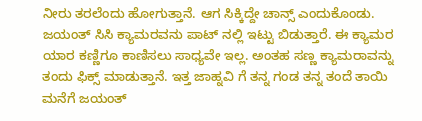ನೀರು ತರಲೆಂದು ಹೋಗುತ್ತಾನೆ. ಆಗ ಸಿಕ್ಕಿದ್ದೇ ಚಾನ್ಸ್ ಎಂದುಕೊಂಡು. ಜಯಂತ್ ಸಿಸಿ ಕ್ಯಾಮರವನು ಪಾಟ್ ನಲ್ಲಿ ಇಟ್ಟು ಬಿಡುತ್ತಾರೆ. ಈ ಕ್ಯಾಮರ ಯಾರ ಕಣ್ಣಿಗೂ ಕಾಣಿಸಲು ಸಾಧ್ಯವೇ ಇಲ್ಲ. ಅಂತಹ ಸಣ್ಣ ಕ್ಯಾಮರಾವನ್ನು ತಂದು ಫಿಕ್ಸ್ ಮಾಡುತ್ತಾನೆ. ಇತ್ತ ಜಾಹ್ನವಿ ಗೆ ತನ್ನ ಗಂಡ ತನ್ನ ತಂದೆ ತಾಯಿ ಮನೆಗೆ ಜಯಂತ್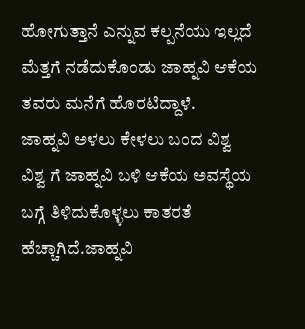ಹೋಗುತ್ತಾನೆ ಎನ್ನುವ ಕಲ್ಪನೆಯು ಇಲ್ಲದೆ ಮೆತ್ತಗೆ ನಡೆದುಕೊಂಡು ಜಾಹ್ನವಿ ಆಕೆಯ ತವರು ಮನೆಗೆ ಹೊರಟಿದ್ದಾಳೆ.
ಜಾಹ್ನವಿ ಅಳಲು ಕೇಳಲು ಬಂದ ವಿಶ್ವ
ವಿಶ್ವ ಗೆ ಜಾಹ್ನವಿ ಬಳಿ ಆಕೆಯ ಅವಸ್ಥೆಯ ಬಗ್ಗೆ ತಿಳಿದುಕೊಳ್ಳಲು ಕಾತರತೆ ಹೆಚ್ಚಾಗಿದೆ.ಜಾಹ್ನವಿ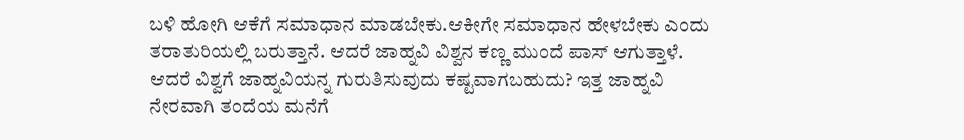ಬಳಿ ಹೋಗಿ ಆಕೆಗೆ ಸಮಾಧಾನ ಮಾಡಬೇಕು.ಆಕೀಗೇ ಸಮಾಧಾನ ಹೇಳಬೇಕು ಎಂದು ತರಾತುರಿಯಲ್ಲಿ ಬರುತ್ತಾನೆ. ಆದರೆ ಜಾಹ್ನವಿ ವಿಶ್ವನ ಕಣ್ಣ ಮುಂದೆ ಪಾಸ್ ಆಗುತ್ತಾಳೆ. ಆದರೆ ವಿಶ್ವಗೆ ಜಾಹ್ನವಿಯನ್ನ ಗುರುತಿಸುವುದು ಕಷ್ಟವಾಗಬಹುದು? ಇತ್ತ ಜಾಹ್ನವಿ ನೇರವಾಗಿ ತಂದೆಯ ಮನೆಗೆ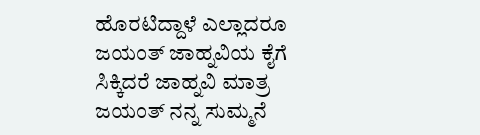ಹೊರಟಿದ್ದಾಳೆ ಎಲ್ಲಾದರೂ ಜಯಂತ್ ಜಾಹ್ನವಿಯ ಕೈಗೆ ಸಿಕ್ಕಿದರೆ ಜಾಹ್ನವಿ ಮಾತ್ರ ಜಯಂತ್ ನನ್ನ ಸುಮ್ಮನೆ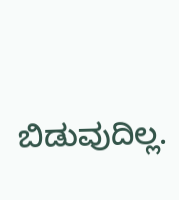ಬಿಡುವುದಿಲ್ಲ.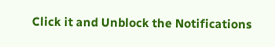Click it and Unblock the Notifications